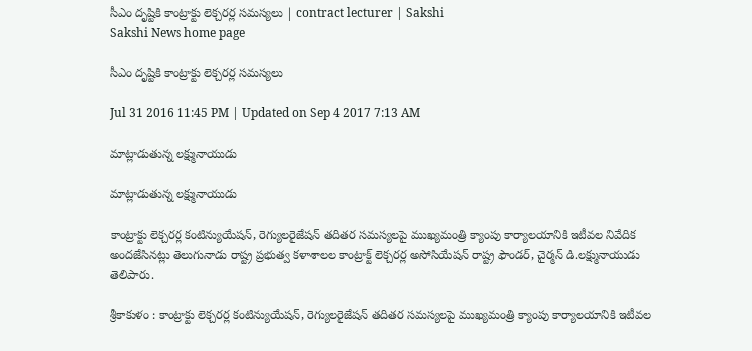సీఎం దృష్టికి కాంట్రాక్టు లెక్చరర్ల సమస్యలు | contract lecturer | Sakshi
Sakshi News home page

సీఎం దృష్టికి కాంట్రాక్టు లెక్చరర్ల సమస్యలు

Jul 31 2016 11:45 PM | Updated on Sep 4 2017 7:13 AM

మాట్లాడుతున్న లక్ష్మునాయుడు

మాట్లాడుతున్న లక్ష్మునాయుడు

కాంట్రాక్టు లెక్చరర్ల కంటిన్యుయేషన్, రెగ్యులరైజేషన్‌ తదితర సమస్యలపై ముఖ్యమంత్రి క్యాంపు కార్యాలయానికి ఇటీవల నివేదిక అందజేసినట్లు తెలుగునాడు రాష్ట్ర ప్రభుత్వ కళాశాలల కాంట్రాక్ట్‌ లెక్చరర్ల అసోసియేషన్‌ రాష్ట్ర ఫౌండర్, చైర్మన్‌ డి.లక్ష్మునాయుడు తెలిపారు.

శ్రీకాకుళం : కాంట్రాక్టు లెక్చరర్ల కంటిన్యుయేషన్, రెగ్యులరైజేషన్‌ తదితర సమస్యలపై ముఖ్యమంత్రి క్యాంపు కార్యాలయానికి ఇటీవల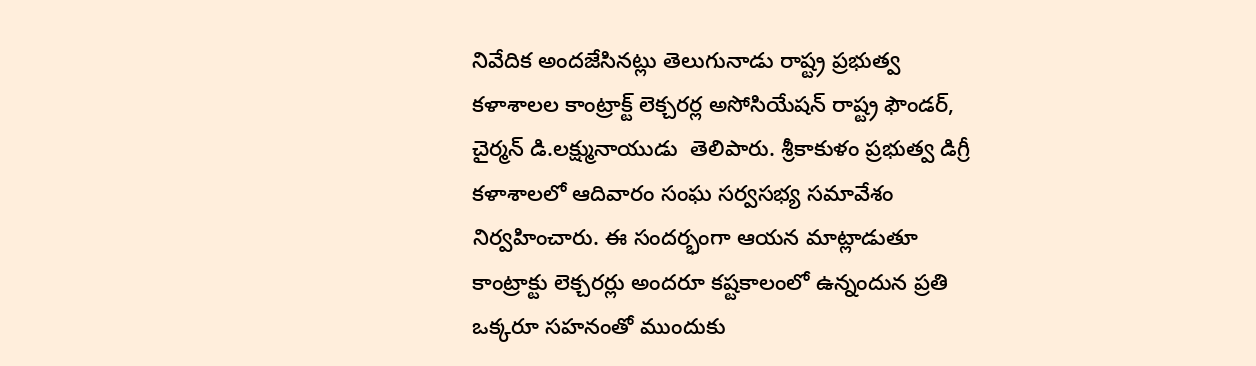నివేదిక అందజేసినట్లు తెలుగునాడు రాష్ట్ర ప్రభుత్వ కళాశాలల కాంట్రాక్ట్‌ లెక్చరర్ల అసోసియేషన్‌ రాష్ట్ర ఫౌండర్, చైర్మన్‌ డి.లక్ష్మునాయుడు  తెలిపారు. శ్రీకాకుళం ప్రభుత్వ డిగ్రీ కళాశాలలో ఆదివారం సంఘ సర్వసభ్య సమావేశం నిర్వహించారు. ఈ సందర్భంగా ఆయన మాట్లాడుతూ కాంట్రాక్టు లెక్చరర్లు అందరూ కష్టకాలంలో ఉన్నందున ప్రతి ఒక్కరూ సహనంతో ముందుకు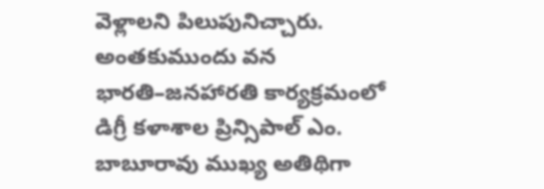వెళ్లాలని పిలుపునిచ్చారు. అంతకుముందు వన భారతి–జనహారతి కార్యక్రమంలో డిగ్రీ కళాశాల ప్రిన్సిపాల్‌ ఎం. బాబూరావు ముఖ్య అతిథిగా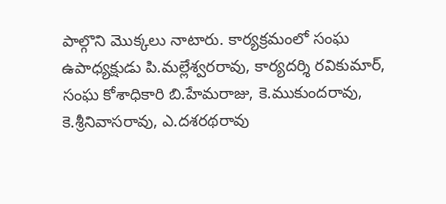పాల్గొని మొక్కలు నాటారు. కార్యక్రమంలో సంఘ ఉపాధ్యక్షుడు పి.మల్లేశ్వరరావు, కార్యదర్శి రవికుమార్, సంఘ కోశాధికారి బి.హేమరాజు, కె.ముకుందరావు, కె.శ్రీనివాసరావు, ఎ.దశరథరావు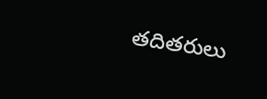తదితరులు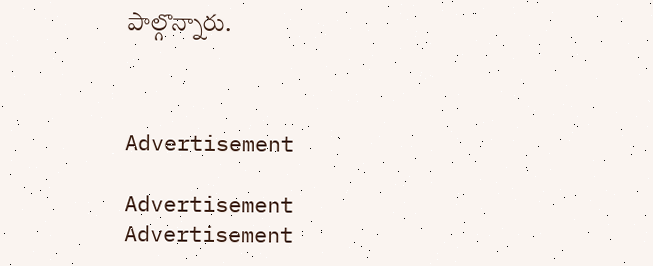పాల్గొన్నారు.



Advertisement

Advertisement
Advertisement